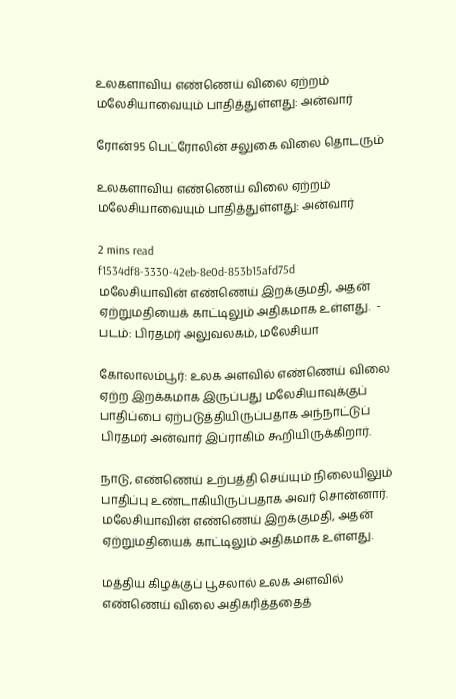உலகளாவிய எண்ணெய் விலை ஏற்றம் மலேசியாவையும் பாதித்துள்ளது: அன்வார்

ரோன்95 பெட்ரோலின் சலுகை விலை தொடரும்

உலகளாவிய எண்ணெய் விலை ஏற்றம் மலேசியாவையும் பாதித்துள்ளது: அன்வார்

2 mins read
f1534df8-3330-42eb-8e0d-853b15afd75d
மலேசியாவின் எண்ணெய் இறக்குமதி, அதன் ஏற்றுமதியைக் காட்டிலும் அதிகமாக உள்ளது.  - படம்: பிரதமர் அலுவலகம், மலேசியா

கோலாலம்பூர்: உலக அளவில் எண்ணெய் விலை ஏற்ற இறக்கமாக இருப்பது மலேசியாவுக்குப் பாதிப்பை ஏற்படுத்தியிருப்பதாக அந்நாட்டுப் பிரதமர் அன்வார் இப்ராகிம் கூறியிருக்கிறார்.

நாடு, எண்ணெய் உற்பத்தி செய்யும் நிலையிலும் பாதிப்பு உண்டாகியிருப்பதாக அவர் சொன்னார். மலேசியாவின் எண்ணெய் இறக்குமதி, அதன் ஏற்றுமதியைக் காட்டிலும் அதிகமாக உள்ளது.

மத்திய கிழக்குப் பூசலால் உலக அளவில் எண்ணெய் விலை அதிகரித்ததைத்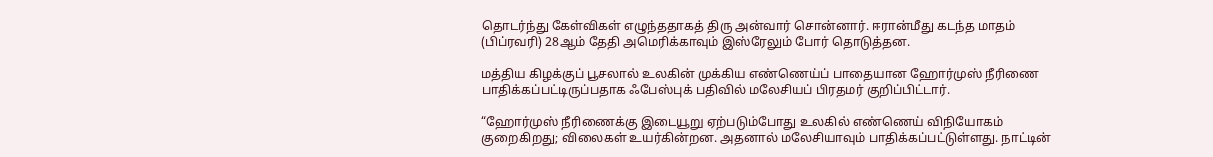தொடர்ந்து கேள்விகள் எழுந்ததாகத் திரு அன்வார் சொன்னார். ஈரான்மீது கடந்த மாதம் (பிப்ரவரி) 28ஆம் தேதி அமெரிக்காவும் இஸ்ரேலும் போர் தொடுத்தன.

மத்திய கிழக்குப் பூசலால் உலகின் முக்கிய எண்ணெய்ப் பாதையான ஹோர்முஸ் நீரிணை பாதிக்கப்பட்டிருப்பதாக ஃபேஸ்புக் பதிவில் மலேசியப் பிரதமர் குறிப்பிட்டார்.

“ஹோர்முஸ் நீரிணைக்கு இடையூறு ஏற்படும்போது உலகில் எண்ணெய் விநியோகம் குறைகிறது; விலைகள் உயர்கின்றன. அதனால் மலேசியாவும் பாதிக்கப்பட்டுள்ளது. நாட்டின்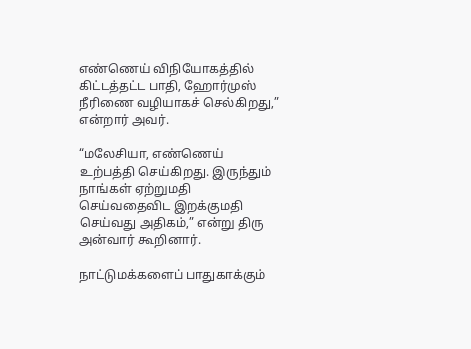எண்ணெய் விநியோகத்தில் கிட்டத்தட்ட பாதி, ஹோர்முஸ் நீரிணை வழியாகச் செல்கிறது,” என்றார் அவர்.

“மலேசியா, எண்ணெய் உற்பத்தி செய்கிறது. இருந்தும் நாங்கள் ஏற்றுமதி செய்வதைவிட இறக்குமதி செய்வது அதிகம்,” என்று திரு அன்வார் கூறினார்.

நாட்டுமக்களைப் பாதுகாக்கும்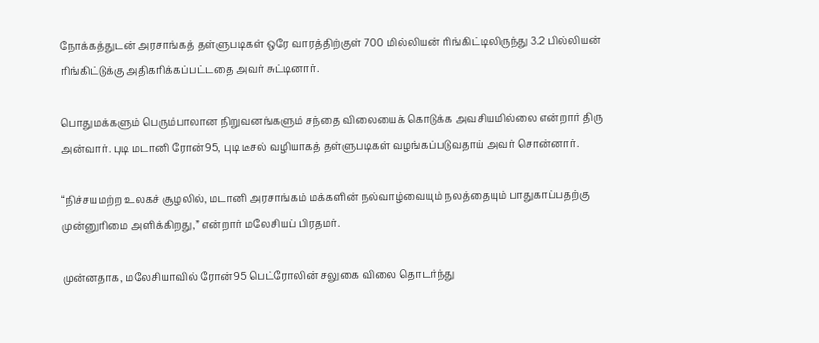நோக்கத்துடன் அரசாங்கத் தள்ளுபடிகள் ஒரே வாரத்திற்குள் 700 மில்லியன் ரிங்கிட்டிலிருந்து 3.2 பில்லியன் ரிங்கிட்டுக்கு அதிகரிக்கப்பட்டதை அவர் சுட்டினார்.

பொதுமக்களும் பெரும்பாலான நிறுவனங்களும் சந்தை விலையைக் கொடுக்க அவசியமில்லை என்றார் திரு அன்வார். புடி மடானி ரோன்95, புடி டீசல் வழியாகத் தள்ளுபடிகள் வழங்கப்படுவதாய் அவர் சொன்னார்.

“நிச்சயமற்ற உலகச் சூழலில், மடானி அரசாங்கம் மக்களின் நல்வாழ்வையும் நலத்தையும் பாதுகாப்பதற்கு முன்னுரிமை அளிக்கிறது,” என்றார் மலேசியப் பிரதமர்.

முன்னதாக, மலேசியாவில் ரோன்95 பெட்ரோலின் சலுகை விலை தொடர்ந்து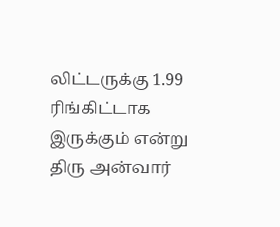லிட்டருக்கு 1.99 ரிங்கிட்டாக இருக்கும் என்று திரு அன்வார்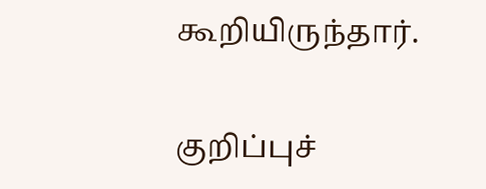கூறியிருந்தார்.

குறிப்புச்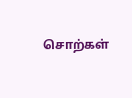சொற்கள்